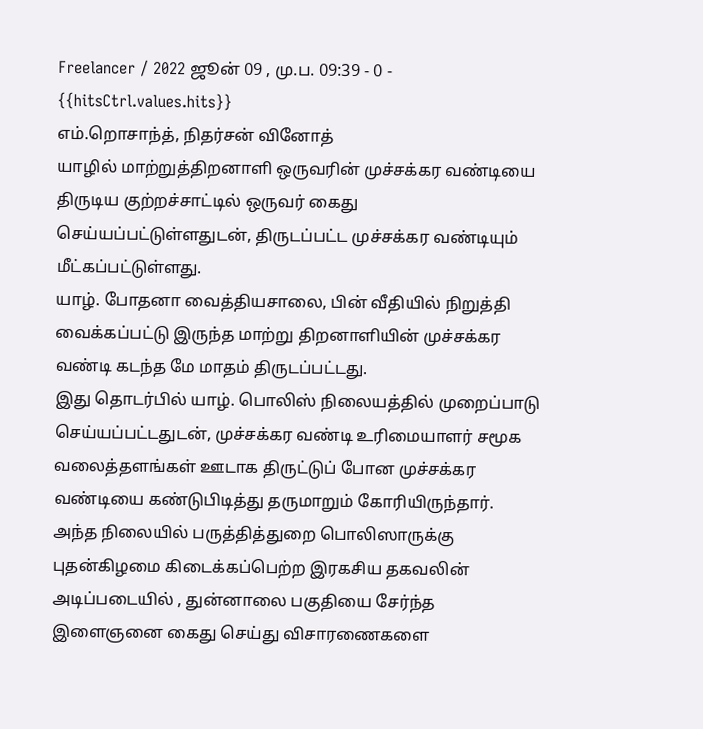Freelancer / 2022 ஜூன் 09 , மு.ப. 09:39 - 0 - {{hitsCtrl.values.hits}}
எம்.றொசாந்த், நிதர்சன் வினோத்
யாழில் மாற்றுத்திறனாளி ஒருவரின் முச்சக்கர வண்டியை திருடிய குற்றச்சாட்டில் ஒருவர் கைது செய்யப்பட்டுள்ளதுடன், திருடப்பட்ட முச்சக்கர வண்டியும் மீட்கப்பட்டுள்ளது.
யாழ். போதனா வைத்தியசாலை, பின் வீதியில் நிறுத்தி வைக்கப்பட்டு இருந்த மாற்று திறனாளியின் முச்சக்கர வண்டி கடந்த மே மாதம் திருடப்பட்டது.
இது தொடர்பில் யாழ். பொலிஸ் நிலையத்தில் முறைப்பாடு செய்யப்பட்டதுடன், முச்சக்கர வண்டி உரிமையாளர் சமூக வலைத்தளங்கள் ஊடாக திருட்டுப் போன முச்சக்கர வண்டியை கண்டுபிடித்து தருமாறும் கோரியிருந்தார்.
அந்த நிலையில் பருத்தித்துறை பொலிஸாருக்கு புதன்கிழமை கிடைக்கப்பெற்ற இரகசிய தகவலின் அடிப்படையில் , துன்னாலை பகுதியை சேர்ந்த இளைஞனை கைது செய்து விசாரணைகளை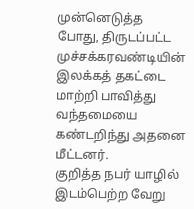முன்னெடுத்த போது, திருடப்பட்ட முச்சக்கரவண்டியின் இலக்கத் தகட்டை மாற்றி பாவித்து வந்தமையை கண்டறிந்து அதனை மீட்டனர்.
குறித்த நபர் யாழில் இடம்பெற்ற வேறு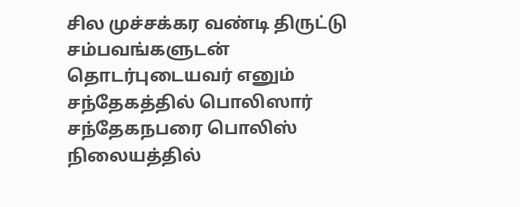சில முச்சக்கர வண்டி திருட்டு சம்பவங்களுடன் தொடர்புடையவர் எனும் சந்தேகத்தில் பொலிஸார் சந்தேகநபரை பொலிஸ் நிலையத்தில்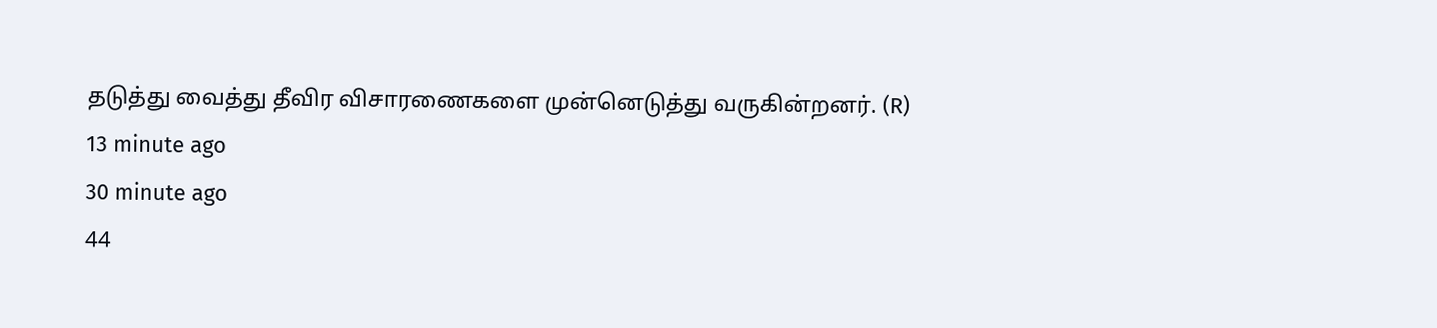தடுத்து வைத்து தீவிர விசாரணைகளை முன்னெடுத்து வருகின்றனர். (R)
13 minute ago
30 minute ago
44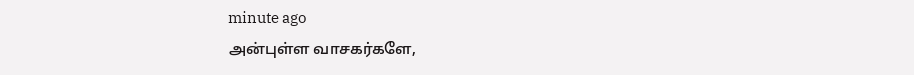minute ago
அன்புள்ள வாசகர்களே,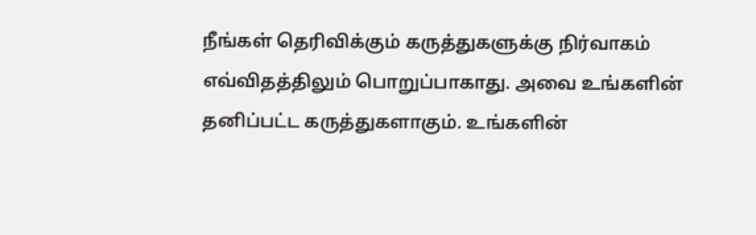நீங்கள் தெரிவிக்கும் கருத்துகளுக்கு நிர்வாகம் எவ்விதத்திலும் பொறுப்பாகாது. அவை உங்களின் தனிப்பட்ட கருத்துகளாகும். உங்களின்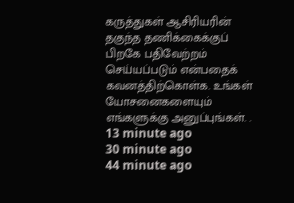கருத்துகள் ஆசிரியரின் தகுந்த தணிக்கைக்குப் பிறகே பதிவேற்றம் செய்யப்படும் என்பதைக் கவனத்திற்கொள்க. உங்கள் யோசனைகளையும் எங்களுக்கு அனுப்புங்கள். .
13 minute ago
30 minute ago
44 minute ago